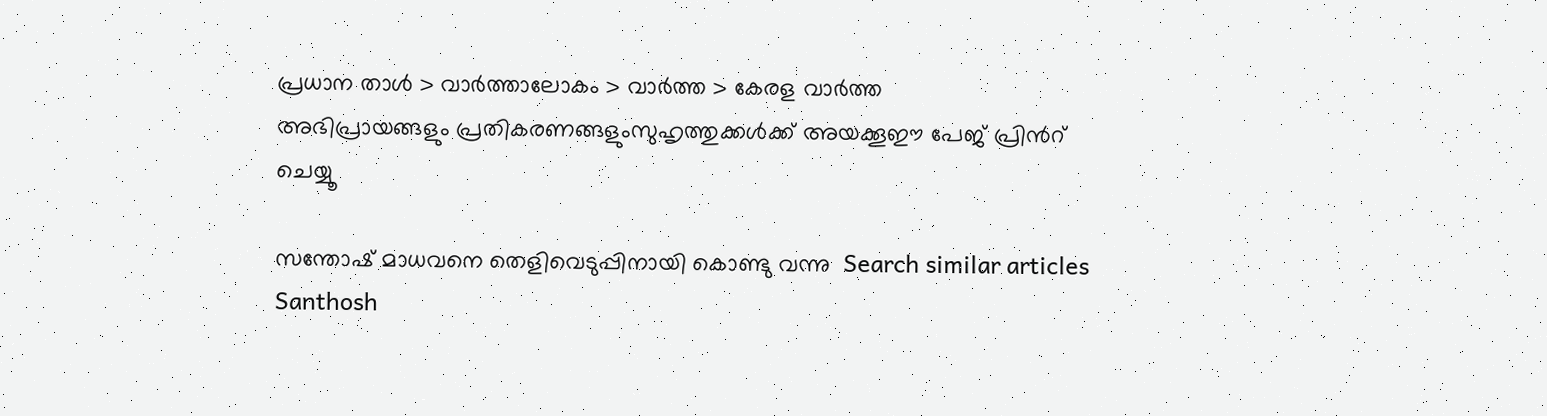പ്രധാന താള്‍ > വാര്‍ത്താലോകം > വാര്‍ത്ത > കേരള വാര്‍ത്ത
അഭിപ്രായങ്ങളും പ്രതികരണങ്ങളുംസുഹൃത്തുക്കള്‍ക്ക് അയക്കൂഈ പേജ് പ്രിന്‍റ് ചെയ്യൂ

സന്തോഷ് മാധവനെ തെളിവെടുപ്പിനായി കൊണ്ടു വന്നു  Search similar articles
Santhosh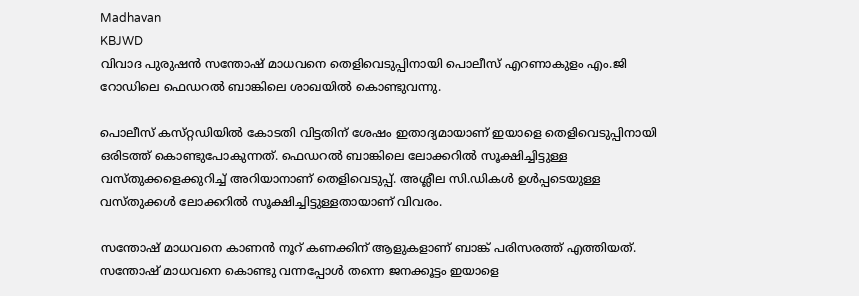Madhavan
KBJWD
വിവാദ പുരുഷന്‍ സന്തോഷ്‌ മാധവനെ തെളിവെടുപ്പിനായി പൊലീസ്‌ എറണാകുളം എം.ജി റോഡിലെ ഫെഡറല്‍ ബാങ്കിലെ ശാഖയില്‍ കൊണ്ടുവന്നു.

പൊലീസ്‌ കസ്‌റ്റഡിയില്‍ കോടതി വിട്ടതിന്‌ ശേഷം ഇതാദ്യമായാണ്‌ ഇയാളെ തെളിവെടുപ്പിനായി ഒരിടത്ത്‌ കൊണ്ടുപോകുന്നത്‌. ഫെഡറല്‍ ബാങ്കിലെ ലോക്കറില്‍ സൂക്ഷിച്ചിട്ടുള്ള വസ്‌തുക്കളെക്കുറിച്ച്‌ അറിയാനാണ്‌ തെളിവെടുപ്പ്‌. അശ്ലീല സി.ഡികള്‍ ഉള്‍പ്പടെയുള്ള വസ്‌തുക്കള്‍ ലോക്കറില്‍ സൂക്ഷിച്ചിട്ടുള്ളതായാണ്‌ വിവരം.

സന്തോഷ് മാധവനെ കാണന്‍ നൂറ് കണക്കിന് ആളുകളാണ് ബാങ്ക് പരിസരത്ത് എത്തിയത്. സന്തോഷ് മാധവനെ കൊണ്ടു വന്നപ്പോള്‍ തന്നെ ജനക്കൂട്ടം ഇയാളെ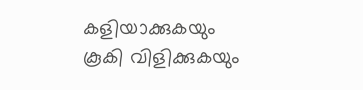കളിയാക്കുകയും കൂകി വിളിക്കുകയും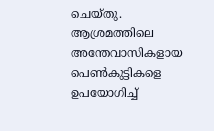ചെയ്തു. ആശ്രമത്തിലെ അന്തേവാസികളായ പെണ്‍കുട്ടികളെ ഉപയോഗിച്ച്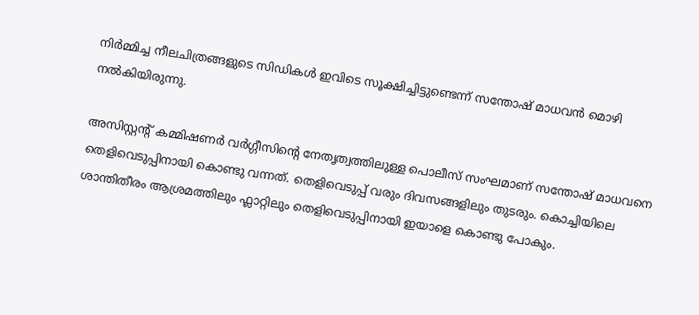നിര്‍മ്മിച്ച നീലചിത്രങ്ങളുടെ സിഡികള്‍ ഇവിടെ സൂക്ഷിച്ചിട്ടുണ്ടെന്ന് സന്തോഷ് മാധവന്‍ മൊഴി നല്‍കിയിരുന്നു.

അസിസ്റ്റന്‍റ് കമ്മിഷണര്‍ വര്‍ഗ്ഗീസിന്‍റെ നേതൃത്വത്തിലുള്ള പൊലീസ് സംഘമാണ് സന്തോഷ് മാധവനെ തെളിവെടുപ്പിനായി കൊണ്ടു വന്നത്. തെളിവെടുപ്പ് വരും ദിവസങ്ങളിലും തുടരും. കൊച്ചിയിലെ ശാന്തിതീരം ആശ്രമത്തിലും ഫ്ലാറ്റിലും തെളിവെടുപ്പിനായി ഇയാളെ കൊണ്ടു പോകും.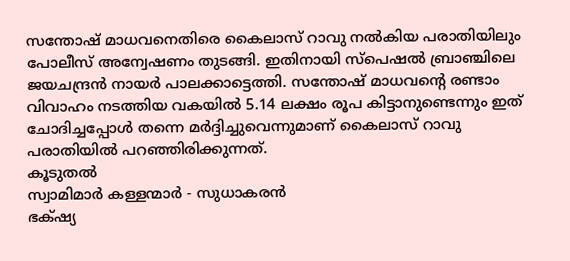സന്തോഷ്‌ മാധവനെതിരെ കൈലാസ്‌ റാവു നല്‍കിയ പരാതിയിലും പോലീസ്‌ അന്വേഷണം തുടങ്ങി. ഇതിനായി സ്‌പെഷല്‍ ബ്രാഞ്ചിലെ ജയചന്ദ്രന്‍ നായര്‍ പാലക്കാട്ടെത്തി. സന്തോഷ്‌ മാധവന്‍റെ രണ്ടാം വിവാഹം നടത്തിയ വകയില്‍ 5.14 ലക്ഷം രൂപ കിട്ടാനുണ്ടെന്നും ഇത്‌ ചോദിച്ചപ്പോള്‍ തന്നെ മര്‍ദ്ദിച്ചുവെന്നുമാണ്‌ കൈലാസ്‌ റാവു പരാതിയില്‍ പറഞ്ഞിരിക്കുന്നത്‌.
കൂടുതല്‍
സ്വാമിമാര്‍ കള്ളന്മാര്‍ - സുധാകരന്‍
ഭക്‍ഷ്യ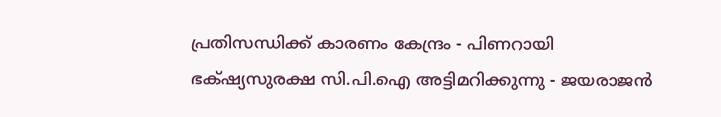പ്രതിസന്ധിക്ക് കാരണം കേന്ദ്രം - പിണറായി
ഭക്‍ഷ്യസുരക്ഷ സി.പി.ഐ അട്ടിമറിക്കുന്നു - ജയരാജന്‍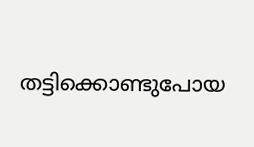തട്ടിക്കൊണ്ടുപോയ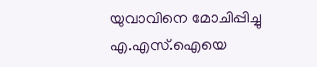യുവാവിനെ മോചിപ്പിച്ചു
എ.എസ്.ഐയെ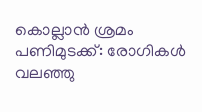കൊല്ലാന്‍ ശ്രമം
പണിമുടക്ക്: രോഗികള്‍ വലഞ്ഞു